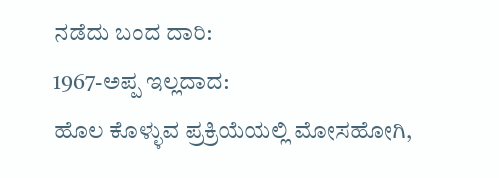ನಡೆದು ಬಂದ ದಾರಿ:
1967-ಅಪ್ಪ ಇಲ್ಲದಾದ:
ಹೊಲ ಕೊಳ್ಳುವ ಪ್ರಕ್ರಿಯೆಯಲ್ಲಿ ಮೋಸಹೋಗಿ,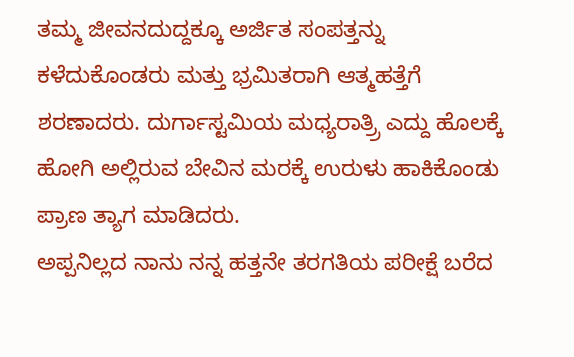ತಮ್ಮ ಜೀವನದುದ್ದಕ್ಕೂ ಅರ್ಜಿತ ಸಂಪತ್ತನ್ನು ಕಳೆದುಕೊಂಡರು ಮತ್ತು ಭ್ರಮಿತರಾಗಿ ಆತ್ಮಹತ್ತೆಗೆ ಶರಣಾದರು. ದುರ್ಗಾಸ್ಟಮಿಯ ಮಧ್ಯರಾತ್ರ್ರಿ ಎದ್ದು ಹೊಲಕ್ಕೆ ಹೋಗಿ ಅಲ್ಲಿರುವ ಬೇವಿನ ಮರಕ್ಕೆ ಉರುಳು ಹಾಕಿಕೊಂಡು ಪ್ರಾಣ ತ್ಯಾಗ ಮಾಡಿದರು.
ಅಪ್ಪನಿಲ್ಲದ ನಾನು ನನ್ನ ಹತ್ತನೇ ತರಗತಿಯ ಪರೀಕ್ಷೆ ಬರೆದ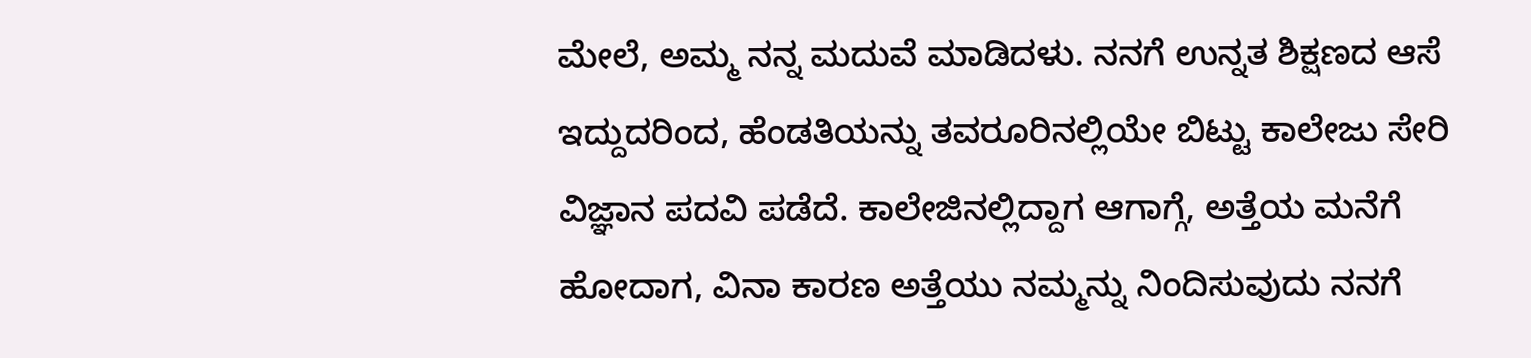ಮೇಲೆ, ಅಮ್ಮ ನನ್ನ ಮದುವೆ ಮಾಡಿದಳು. ನನಗೆ ಉನ್ನತ ಶಿಕ್ಷಣದ ಆಸೆ ಇದ್ದುದರಿಂದ, ಹೆಂಡತಿಯನ್ನು ತವರೂರಿನಲ್ಲಿಯೇ ಬಿಟ್ಟು ಕಾಲೇಜು ಸೇರಿ ವಿಜ್ಞಾನ ಪದವಿ ಪಡೆದೆ. ಕಾಲೇಜಿನಲ್ಲಿದ್ದಾಗ ಆಗಾಗ್ಗೆ, ಅತ್ತೆಯ ಮನೆಗೆ ಹೋದಾಗ, ವಿನಾ ಕಾರಣ ಅತ್ತೆಯು ನಮ್ಮನ್ನು ನಿಂದಿಸುವುದು ನನಗೆ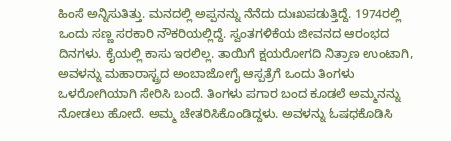ಹಿಂಸೆ ಅನ್ನಿಸುತಿತ್ತು. ಮನದಲ್ಲಿ ಅಪ್ಪನನ್ನು ನೆನೆದು ದುಃಖಪಡುತ್ತಿದ್ದೆ. 1974ರಲ್ಲಿ ಒಂದು ಸಣ್ಣ ಸರಕಾರಿ ನೌಕರಿಯಲ್ಲಿದ್ದೆ. ಸ್ವಂತಗಳಿಕೆಯ ಜೀವನದ ಆರಂಭದ ದಿನಗಳು. ಕೈಯಲ್ಲಿ ಕಾಸು ಇರಲಿಲ್ಲ. ತಾಯಿಗೆ ಕ್ಷಯರೋಗದಿ ನಿತ್ರಾಣ ಉಂಟಾಗಿ, ಅವಳನ್ನು ಮಹಾರಾಸ್ಟ್ರದ ಅಂಬಾಜೋಗೈ ಆಸ್ಪತ್ರೆಗೆ ಒಂದು ತಿಂಗಳು ಒಳರೋಗಿಯಾಗಿ ಸೇರಿಸಿ ಬಂದೆ. ತಿಂಗಳು ಪಗಾರ ಬಂದ ಕೂಡಲೆ ಅಮ್ಮನನ್ನು ನೋಡಲು ಹೋದೆ. ಅಮ್ಮ ಚೇತರಿಸಿಕೊಂಡಿದ್ದಳು. ಅವಳನ್ನು ಓಷಧಕೊಡಿಸಿ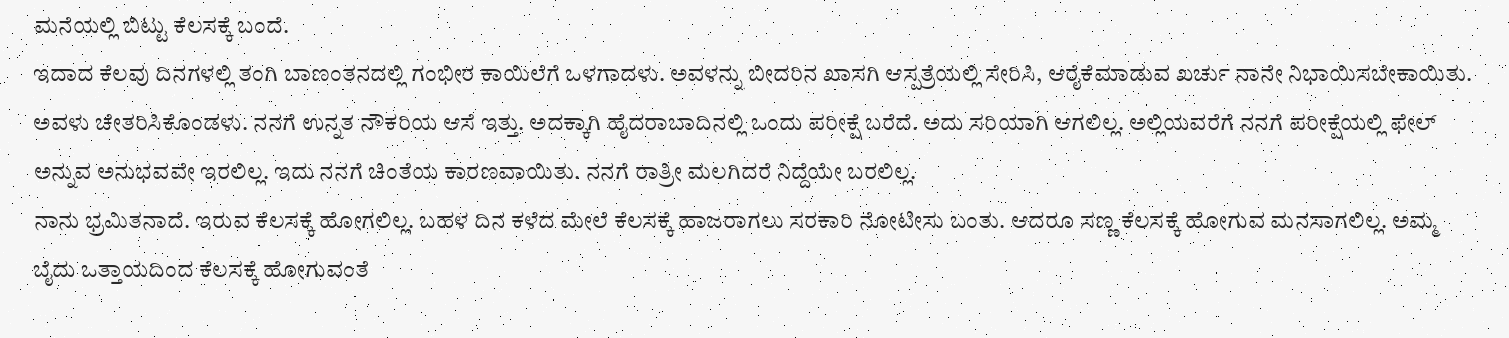ಮನೆಯಲ್ಲಿ ಬಿಟ್ಟು ಕೆಲಸಕ್ಕೆ ಬಂದೆ.
ಇದಾದ ಕೆಲವು ದಿನಗಳಲ್ಲಿ ತಂಗಿ ಬಾಣಂತನದಲ್ಲಿ ಗಂಭೀರ ಕಾಯಿಲೆಗೆ ಒಳಗಾದಳು. ಅವಳನ್ನು ಬೀದರಿನ ಖಾಸಗಿ ಆಸ್ಪತ್ರೆಯಲ್ಲಿ ಸೇರಿಸಿ, ಆರೈಕೆಮಾಡುವ ಖರ್ಚು ನಾನೇ ನಿಭಾಯಿಸಬೇಕಾಯಿತು. ಅವಳು ಚೇತರಿಸಿಕೊಂಡಳು. ನನಗೆ ಉನ್ನತ ನೌಕರಿಯ ಆಸೆ ಇತ್ತು. ಅದಕ್ಕಾಗಿ ಹೈದರಾಬಾದಿನಲ್ಲಿ ಒಂದು ಪರೀಕ್ಷೆ ಬರೆದೆ. ಅದು ಸರಿಯಾಗಿ ಆಗಲಿಲ್ಲ. ಅಲ್ಲಿಯವರೆಗೆ ನನಗೆ ಪರೀಕ್ಷೆಯಲ್ಲಿ ಫೇಲ್ ಅನ್ನುವ ಅನುಭವವೇ ಇರಲಿಲ್ಲ. ಇದು ನನಗೆ ಚಿಂತೆಯ ಕಾರಣವಾಯಿತು. ನನಗೆ ರಾತ್ರೀ ಮಲಗಿದರೆ ನಿದ್ದೆಯೇ ಬರಲಿಲ್ಲ.
ನಾನು ಭ್ರಮಿತನಾದೆ. ಇರುವ ಕೆಲಸಕ್ಕೆ ಹೋಗಲಿಲ್ಲ. ಬಹಳ ದಿನ ಕಳೆದ ಮೇಲೆ ಕೆಲಸಕ್ಕೆ ಹಾಜರಾಗಲು ಸರಕಾರಿ ನೋಟೀಸು ಬಂತು. ಆದರೂ ಸಣ್ಣ ಕೆಲಸಕ್ಕೆ ಹೋಗುವ ಮನಸಾಗಲಿಲ್ಲ. ಅಮ್ಮ ಬೈದು ಒತ್ತಾಯದಿಂದ ಕೆಲಸಕ್ಕೆ ಹೋಗುವಂತೆ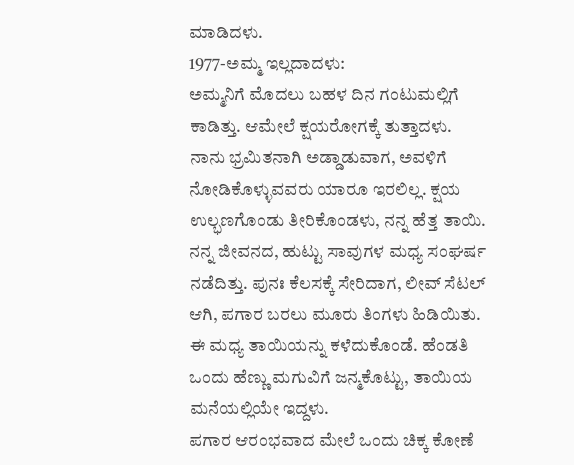ಮಾಡಿದಳು.
1977-ಅಮ್ಮ ಇಲ್ಲದಾದಳು:
ಅಮ್ಮನಿಗೆ ಮೊದಲು ಬಹಳ ದಿನ ಗಂಟುಮಲ್ಲಿಗೆ ಕಾಡಿತ್ತು. ಆಮೇಲೆ ಕ್ಷಯರೋಗಕ್ಕೆ ತುತ್ತಾದಳು. ನಾನು ಭ್ರಮಿತನಾಗಿ ಅಡ್ಡಾಡುವಾಗ, ಅವಳಿಗೆ ನೋಡಿಕೊಳ್ಳುವವರು ಯಾರೂ ಇರಲಿಲ್ಲ. ಕ್ಷಯ ಉಲ್ಭಣಗೊಂಡು ತೀರಿಕೊಂಡಳು, ನನ್ನ ಹೆತ್ತ ತಾಯಿ.
ನನ್ನ ಜೀವನದ, ಹುಟ್ಟು ಸಾವುಗಳ ಮಧ್ಯ ಸಂಘರ್ಷ ನಡೆದಿತ್ತು. ಪುನಃ ಕೆಲಸಕ್ಕೆ ಸೇರಿದಾಗ, ಲೀವ್ ಸೆಟಲ್ ಆಗಿ, ಪಗಾರ ಬರಲು ಮೂರು ತಿಂಗಳು ಹಿಡಿಯಿತು. ಈ ಮಧ್ಯ ತಾಯಿಯನ್ನು ಕಳೆದುಕೊಂಡೆ. ಹೆಂಡತಿ ಒಂದು ಹೆಣ್ಣು ಮಗುವಿಗೆ ಜನ್ಮಕೊಟ್ಟು, ತಾಯಿಯ ಮನೆಯಲ್ಲಿಯೇ ಇದ್ದಳು.
ಪಗಾರ ಆರಂಭವಾದ ಮೇಲೆ ಒಂದು ಚಿಕ್ಕ ಕೋಣೆ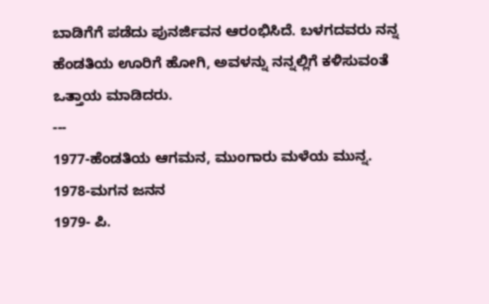ಬಾಡಿಗೆಗೆ ಪಡೆದು ಪುನರ್ಜಿವನ ಆರಂಭಿಸಿದೆ. ಬಳಗದವರು ನನ್ನ ಹೆಂಡತಿಯ ಊರಿಗೆ ಹೋಗಿ, ಅವಳನ್ನು ನನ್ನಲ್ಲಿಗೆ ಕಳಿಸುವಂತೆ ಒತ್ತಾಯ ಮಾಡಿದರು.
---
1977-ಹೆಂಡತಿಯ ಆಗಮನ, ಮುಂಗಾರು ಮಳೆಯ ಮುನ್ನ.
1978-ಮಗನ ಜನನ
1979- ಪಿ.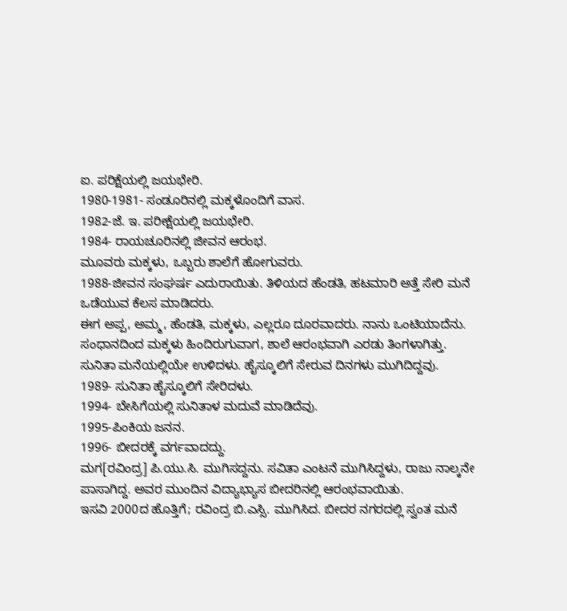ಐ. ಪರಿಕ್ಷೆಯಲ್ಲಿ ಜಯಭೇರಿ.
1980-1981- ಸಂಡೂರಿನಲ್ಲಿ ಮಕ್ಕಳೊಂದಿಗೆ ವಾಸ.
1982-ಜೆ. ಇ. ಪರೀಕ್ಷೆಯಲ್ಲಿ ಜಯಭೇರಿ.
1984- ರಾಯಚೂರಿನಲ್ಲಿ ಜೀವನ ಆರಂಭ.
ಮೂವರು ಮಕ್ಕಳು, ಒಬ್ಬರು ಶಾಲೆಗೆ ಹೋಗುವರು.
1988-ಜೀವನ ಸಂಘರ್ಷ ಎದುರಾಯಿತು. ತಿಳಿಯದ ಹೆಂಡತಿ, ಹಟಮಾರಿ ಅತ್ತೆ ಸೇರಿ ಮನೆ ಒಡೆಯುವ ಕೆಲಸ ಮಾಡಿದರು.
ಈಗ ಅಪ್ಪ, ಅಮ್ಮ, ಹೆಂಡತಿ, ಮಕ್ಕಳು, ಎಲ್ಲರೂ ದೂರವಾದರು. ನಾನು ಒಂಟಿಯಾದೆನು. ಸಂಧಾನದಿಂದ ಮಕ್ಕಳು ಹಿಂದಿರುಗುವಾಗ, ಶಾಲೆ ಆರಂಭವಾಗಿ ಎರಡು ತಿಂಗಳಾಗಿತ್ತು. ಸುನಿತಾ ಮನೆಯಲ್ಲಿಯೇ ಉಳಿದಳು. ಹೈಸ್ಕೂಲಿಗೆ ಸೇರುವ ದಿನಗಳು ಮುಗಿದಿದ್ದವು.
1989- ಸುನಿತಾ ಹೈಸ್ಕೂಲಿಗೆ ಸೇರಿದಳು.
1994- ಬೇಸಿಗೆಯಲ್ಲಿ ಸುನಿತಾಳ ಮದುವೆ ಮಾಡಿದೆವು.
1995-ಪಿಂಕಿಯ ಜನನ.
1996- ಬೀದರಕ್ಕೆ ವರ್ಗವಾದದ್ದು.
ಮಗ[ರವಿಂದ್ರ] ಪಿ.ಯು.ಸಿ. ಮುಗಿಸದ್ದನು. ಸವಿತಾ ಎಂಟನೆ ಮುಗಿಸಿದ್ದಳು, ರಾಜು ನಾಲ್ಕನೇ ಪಾಸಾಗಿದ್ದ. ಅವರ ಮುಂದಿನ ವಿದ್ಯಾಭ್ಯಾಸ ಬೀದರಿನಲ್ಲಿ ಆರಂಭವಾಯಿತು.
ಇಸವಿ 2000ದ ಹೊತ್ತಿಗೆ; ರವಿಂದ್ರ ಬಿ.ಎಸ್ಸಿ. ಮುಗಿಸಿದ. ಬೀದರ ನಗರದಲ್ಲಿ ಸ್ವಂತ ಮನೆ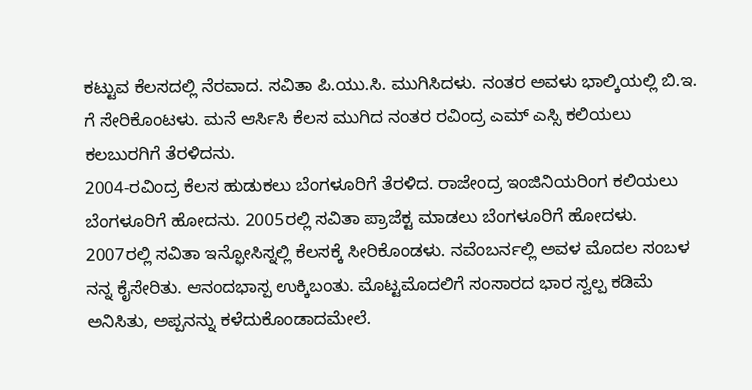ಕಟ್ಟುವ ಕೆಲಸದಲ್ಲಿ ನೆರವಾದ. ಸವಿತಾ ಪಿ.ಯು.ಸಿ. ಮುಗಿಸಿದಳು. ನಂತರ ಅವಳು ಭಾಲ್ಕಿಯಲ್ಲಿ ಬಿ.ಇ. ಗೆ ಸೇರಿಕೊಂಟಳು. ಮನೆ ಆರ್ಸಿಸಿ ಕೆಲಸ ಮುಗಿದ ನಂತರ ರವಿಂದ್ರ ಎಮ್ ಎಸ್ಸಿ ಕಲಿಯಲು ಕಲಬುರಗಿಗೆ ತೆರಳಿದನು.
2004-ರವಿಂದ್ರ ಕೆಲಸ ಹುಡುಕಲು ಬೆಂಗಳೂರಿಗೆ ತೆರಳಿದ. ರಾಜೇಂದ್ರ ಇಂಜಿನಿಯರಿಂಗ ಕಲಿಯಲು ಬೆಂಗಳೂರಿಗೆ ಹೋದನು. 2005ರಲ್ಲಿ ಸವಿತಾ ಪ್ರಾಜೆಕ್ಟ ಮಾಡಲು ಬೆಂಗಳೂರಿಗೆ ಹೋದಳು.
2007ರಲ್ಲಿ ಸವಿತಾ ಇನ್ಫೋಸಿಸ್ನಲ್ಲಿ ಕೆಲಸಕ್ಕೆ ಸೀರಿಕೊಂಡಳು. ನವೆಂಬರ್ನಲ್ಲಿ ಅವಳ ಮೊದಲ ಸಂಬಳ ನನ್ನ ಕೈಸೇರಿತು. ಆನಂದಭಾಸ್ಪ ಉಕ್ಕಿಬಂತು. ಮೊಟ್ಟಮೊದಲಿಗೆ ಸಂಸಾರದ ಭಾರ ಸ್ವಲ್ಪ ಕಡಿಮೆ ಅನಿಸಿತು, ಅಪ್ಪನನ್ನು ಕಳೆದುಕೊಂಡಾದಮೇಲೆ.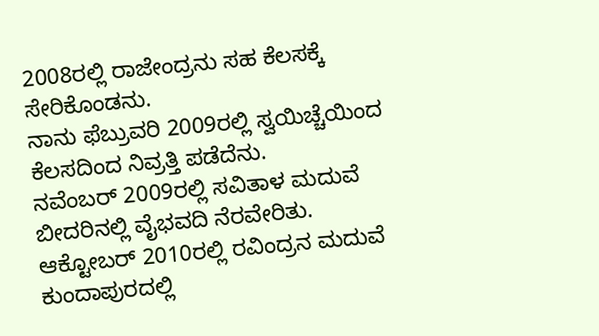2008ರಲ್ಲಿ ರಾಜೇಂದ್ರನು ಸಹ ಕೆಲಸಕ್ಕೆ ಸೇರಿಕೊಂಡನು.
ನಾನು ಫೆಬ್ರುವರಿ 2009ರಲ್ಲಿ ಸ್ವಯಿಚ್ಚೆಯಿಂದ ಕೆಲಸದಿಂದ ನಿವ್ರತ್ತಿ ಪಡೆದೆನು.
ನವೆಂಬರ್ 2009ರಲ್ಲಿ ಸವಿತಾಳ ಮದುವೆ ಬೀದರಿನಲ್ಲಿ ವೈಭವದಿ ನೆರವೇರಿತು.
ಆಕ್ಟೋಬರ್ 2010ರಲ್ಲಿ ರವಿಂದ್ರನ ಮದುವೆ ಕುಂದಾಪುರದಲ್ಲಿ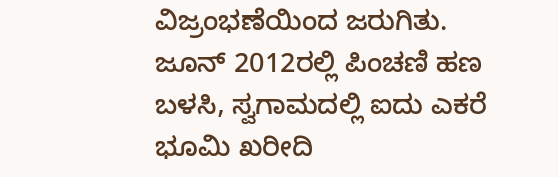ವಿಜ್ರಂಭಣೆಯಿಂದ ಜರುಗಿತು.
ಜೂನ್ 2012ರಲ್ಲಿ ಪಿಂಚಣಿ ಹಣ ಬಳಸಿ, ಸ್ವಗಾಮದಲ್ಲಿ ಐದು ಎಕರೆ ಭೂಮಿ ಖರೀದಿ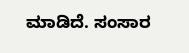ಮಾಡಿದೆ. ಸಂಸಾರ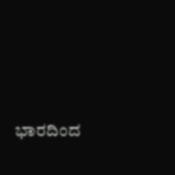ಭಾರದಿಂದ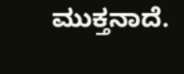ಮುಕ್ತನಾದೆ.